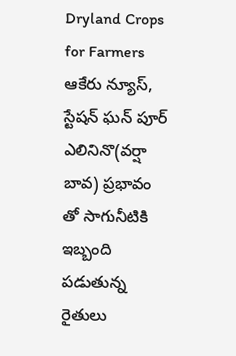Dryland Crops for Farmers
ఆకేరు న్యూస్, స్టేషన్ ఘన్ పూర్
ఎలినినొ(వర్షా బావ) ప్రభావం తో సాగునీటికి ఇబ్బంది పడుతున్న రైతులు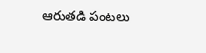ఆరుతడి పంటలు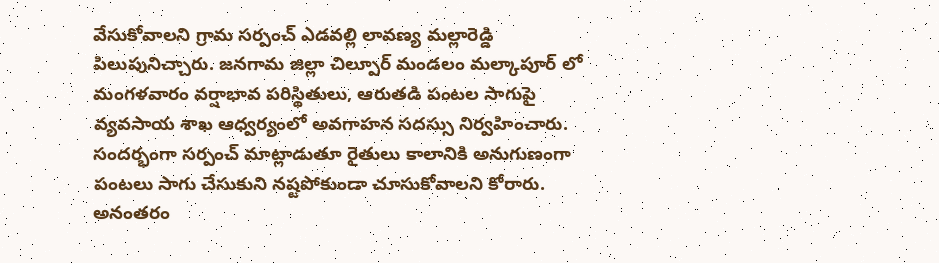వేసుకోవాలని గ్రామ సర్పంచ్ ఎడవల్లి లావణ్య మల్లారెడ్డి పిలుపునిచ్చారు. జనగామ జిల్లా చిల్పూర్ మండలం మల్కాపూర్ లో మంగళవారం వర్షాభావ పరిస్థితులు, ఆరుతడి పంటల సాగుపై వ్యవసాయ శాఖ ఆధ్వర్యంలో అవగాహన సదస్సు నిర్వహించారు. సందర్భంగా సర్పంచ్ మాట్లాడుతూ రైతులు కాలానికి అనుగుణంగా పంటలు సాగు చేసుకుని నష్టపోకుండా చూసుకోవాలని కోరారు. అనంతరం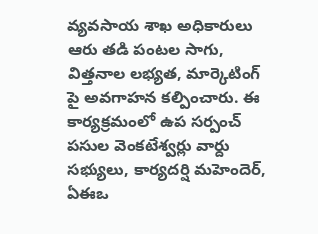వ్యవసాయ శాఖ అధికారులు ఆరు తడి పంటల సాగు, విత్తనాల లభ్యత, మార్కెటింగ్ పై అవగాహన కల్పించారు. ఈ కార్యక్రమంలో ఉప సర్పంచ్ పసుల వెంకటేశ్వర్లు వార్దు సభ్యులు, కార్యదర్షి మహెందెర్, ఏఈఒ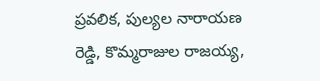ప్రవలిక, పుల్యల నారాయణ రెడ్డి, కొమ్మరాజుల రాజయ్య,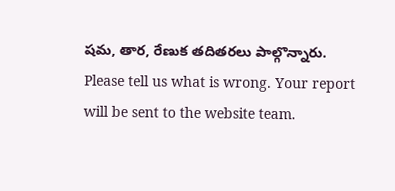షమ, తార, రేణుక తదితరలు పాల్గొన్నారు.
Please tell us what is wrong. Your report will be sent to the website team.